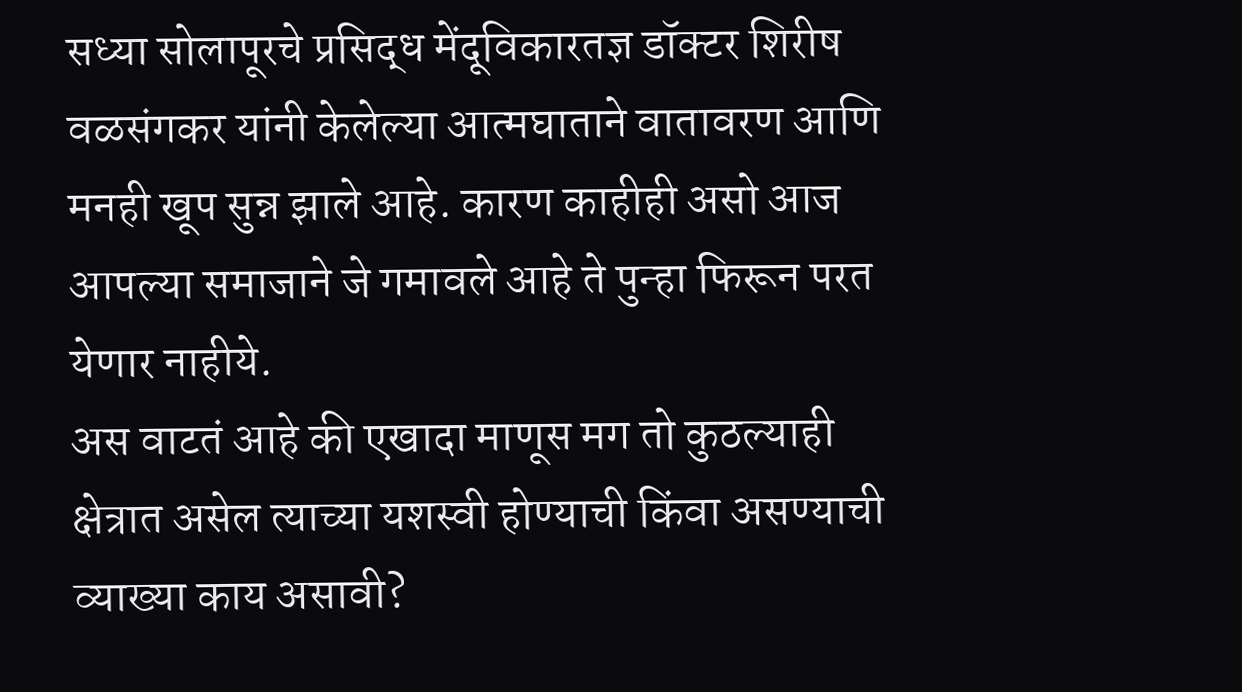सध्या सोलापूरचे प्रसिद्ध मेंदूविकारतज्ञ डॉक्टर शिरीष वळसंगकर यांनी केलेल्या आत्मघाताने वातावरण आणि मनही खूप सुन्न झाले आहे. कारण काहीही असो आज आपल्या समाजाने जे गमावले आहे ते पुन्हा फिरून परत येणार नाहीये.
अस वाटतं आहे की एखादा माणूस मग तो कुठल्याही क्षेत्रात असेल त्याच्या यशस्वी होण्याची किंवा असण्याची व्याख्या काय असावी?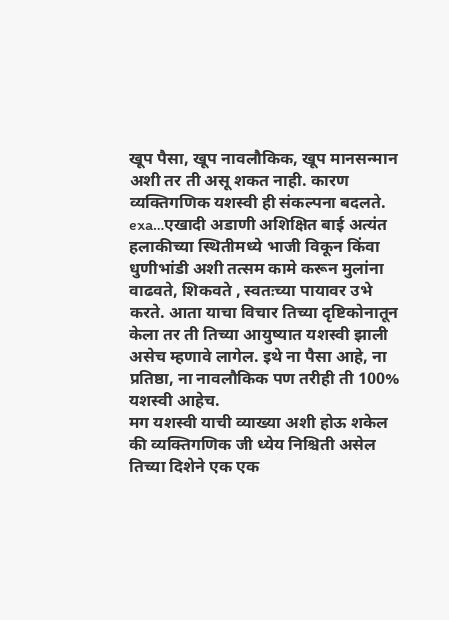खूप पैसा, खूप नावलौकिक, खूप मानसन्मान अशी तर ती असू शकत नाही. कारण व्यक्तिगणिक यशस्वी ही संकल्पना बदलते.
exa…एखादी अडाणी अशिक्षित बाई अत्यंत हलाकीच्या स्थितीमध्ये भाजी विकून किंवा धुणीभांडी अशी तत्सम कामे करून मुलांना वाढवते, शिकवते , स्वतःच्या पायावर उभे करते. आता याचा विचार तिच्या दृष्टिकोनातून केला तर ती तिच्या आयुष्यात यशस्वी झाली असेच म्हणावे लागेल. इथे ना पैसा आहे, ना प्रतिष्ठा, ना नावलौकिक पण तरीही ती 100% यशस्वी आहेच.
मग यशस्वी याची व्याख्या अशी होऊ शकेल की व्यक्तिगणिक जी ध्येय निश्चिती असेल तिच्या दिशेने एक एक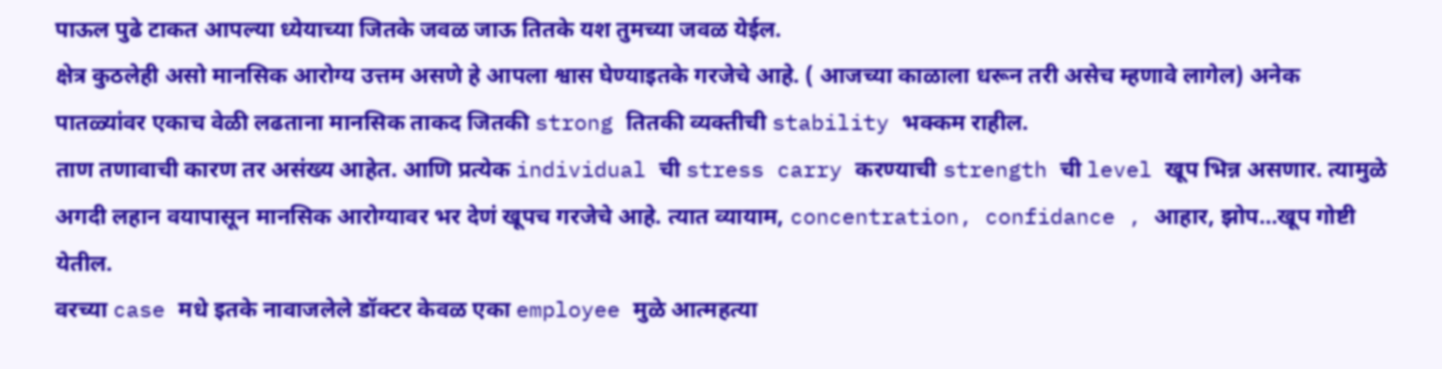पाऊल पुढे टाकत आपल्या ध्येयाच्या जितके जवळ जाऊ तितके यश तुमच्या जवळ येईल.
क्षेत्र कुठलेही असो मानसिक आरोग्य उत्तम असणे हे आपला श्वास घेण्याइतके गरजेचे आहे. ( आजच्या काळाला धरून तरी असेच म्हणावे लागेल) अनेक पातळ्यांवर एकाच वेळी लढताना मानसिक ताकद जितकी strong तितकी व्यक्तीची stability भक्कम राहील.
ताण तणावाची कारण तर असंख्य आहेत. आणि प्रत्येक individual ची stress carry करण्याची strength ची level खूप भिन्न असणार. त्यामुळे अगदी लहान वयापासून मानसिक आरोग्यावर भर देणं खूपच गरजेचे आहे. त्यात व्यायाम, concentration, confidance , आहार, झोप…खूप गोष्टी येतील.
वरच्या case मधे इतके नावाजलेले डॉक्टर केवळ एका employee मुळे आत्महत्या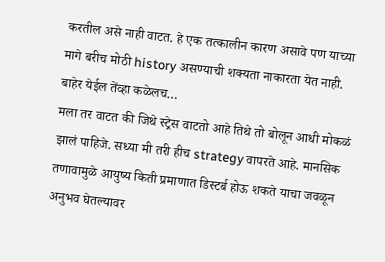करतील असे नाही वाटत. हे एक तत्कालीन कारण असावे पण याच्या मागे बरीच मोठी history असण्याची शक्यता नाकारता येत नाही. बाहेर येईल तेंव्हा कळेलच…
मला तर वाटत की जिथे स्ट्रेस वाटतो आहे तिथे तो बोलून आधी मोकळं झालं पाहिजे. सध्या मी तरी हीच strategy वापरते आहे. मानसिक तणावामुळे आयुष्य किती प्रमाणात डिस्टर्ब होऊ शकते याचा जवळून अनुभव घेतल्यावर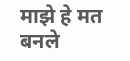माझे हे मत बनले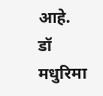आहे.
डॉ मधुरिमा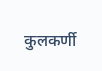कुलकर्णी